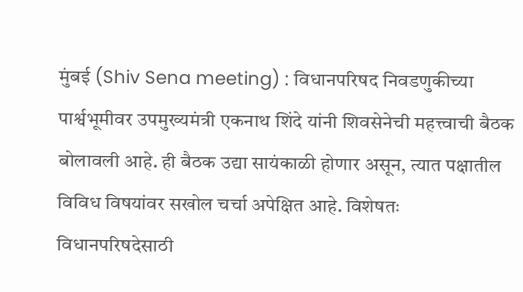मुंबई (Shiv Sena meeting) : विधानपरिषद निवडणुकीच्या पार्श्वभूमीवर उपमुख्यमंत्री एकनाथ शिंदे यांनी शिवसेनेची महत्त्वाची बैठक बोलावली आहे. ही बैठक उद्या सायंकाळी होणार असून, त्यात पक्षातील विविध विषयांवर सखोल चर्चा अपेक्षित आहे. विशेषतः विधानपरिषदेसाठी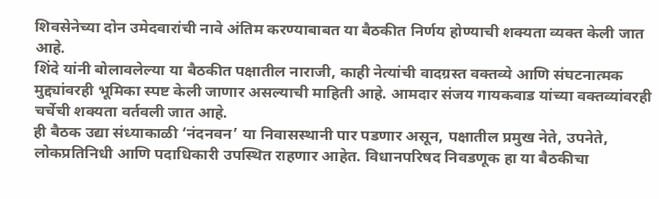शिवसेनेच्या दोन उमेदवारांची नावे अंतिम करण्याबाबत या बैठकीत निर्णय होण्याची शक्यता व्यक्त केली जात आहे.
शिंदे यांनी बोलावलेल्या या बैठकीत पक्षातील नाराजी, काही नेत्यांची वादग्रस्त वक्तव्ये आणि संघटनात्मक मुद्द्यांवरही भूमिका स्पष्ट केली जाणार असल्याची माहिती आहे. आमदार संजय गायकवाड यांच्या वक्तव्यांवरही चर्चेची शक्यता वर्तवली जात आहे.
ही बैठक उद्या संध्याकाळी ‘नंदनवन’ या निवासस्थानी पार पडणार असून, पक्षातील प्रमुख नेते, उपनेते, लोकप्रतिनिधी आणि पदाधिकारी उपस्थित राहणार आहेत. विधानपरिषद निवडणूक हा या बैठकीचा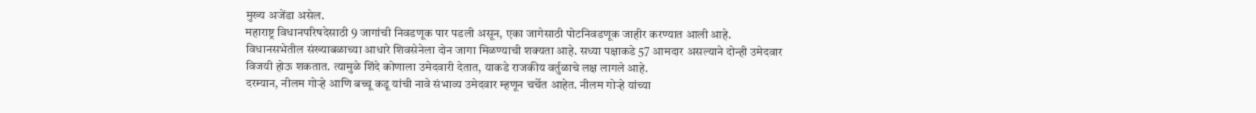मुख्य अजेंडा असेल.
महाराष्ट्र विधानपरिषदेसाठी 9 जागांची निवडणूक पार पडली असून, एका जागेसाठी पोटनिवडणूक जाहीर करण्यात आली आहे. विधानसभेतील संख्याबळाच्या आधारे शिवसेनेला दोन जागा मिळण्याची शक्यता आहे. सध्या पक्षाकडे 57 आमदार असल्याने दोन्ही उमेदवार विजयी होऊ शकतात. त्यामुळे शिंदे कोणाला उमेदवारी देतात, याकडे राजकीय वर्तुळाचे लक्ष लागले आहे.
दरम्यान, नीलम गोऱ्हे आणि बच्चू कडू यांची नावे संभाव्य उमेदवार म्हणून चर्चेत आहेत. नीलम गोऱ्हे यांच्या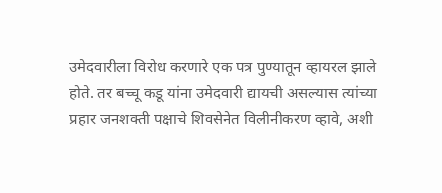उमेदवारीला विरोध करणारे एक पत्र पुण्यातून व्हायरल झाले होते. तर बच्चू कडू यांना उमेदवारी द्यायची असल्यास त्यांच्या प्रहार जनशक्ती पक्षाचे शिवसेनेत विलीनीकरण व्हावे, अशी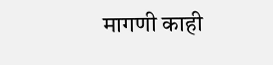मागणी काही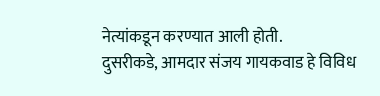नेत्यांकडून करण्यात आली होती.
दुसरीकडे, आमदार संजय गायकवाड हे विविध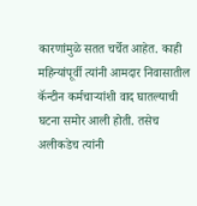कारणांमुळे सतत चर्चेत आहेत. काही महिन्यांपूर्वी त्यांनी आमदार निवासातील कॅन्टीन कर्मचाऱ्यांशी वाद घातल्याची घटना समोर आली होती. तसेच अलीकडेच त्यांनी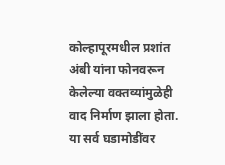कोल्हापूरमधील प्रशांत अंबी यांना फोनवरून केलेल्या वक्तव्यांमुळेही वाद निर्माण झाला होता. या सर्व घडामोडींवर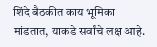शिंदे बैठकीत काय भूमिका मांडतात, याकडे सर्वांचे लक्ष आहे.